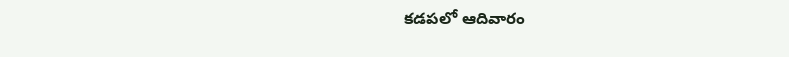కడపలో ఆదివారం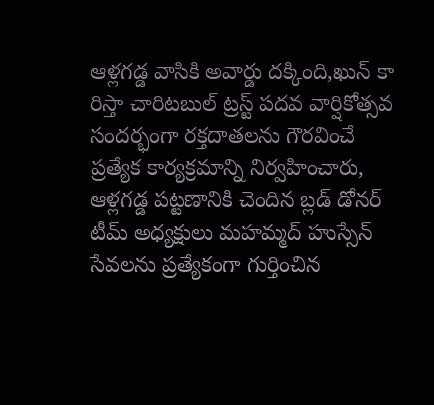ఆళ్లగడ్డ వాసికి అవార్డు దక్కింది,ఖున్ కా రిస్తా చారిటబుల్ ట్రస్ట్ పదవ వార్షికోత్సవ సందర్భంగా రక్తదాతలను గౌరవించే ప్రత్యేక కార్యక్రమాన్ని నిర్వహించారు, ఆళ్లగడ్డ పట్టణానికి చెందిన బ్లడ్ డోనర్ టీమ్ అధ్యక్షులు మహమ్మద్ హుస్సేన్ సేవలను ప్రత్యేకంగా గుర్తించిన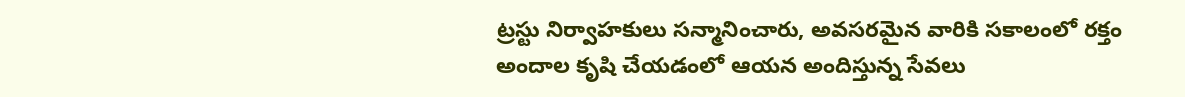ట్రస్టు నిర్వాహకులు సన్మానించారు, అవసరమైన వారికి సకాలంలో రక్తం అందాల కృషి చేయడంలో ఆయన అందిస్తున్న సేవలు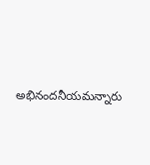అభినందనీయమన్నారు